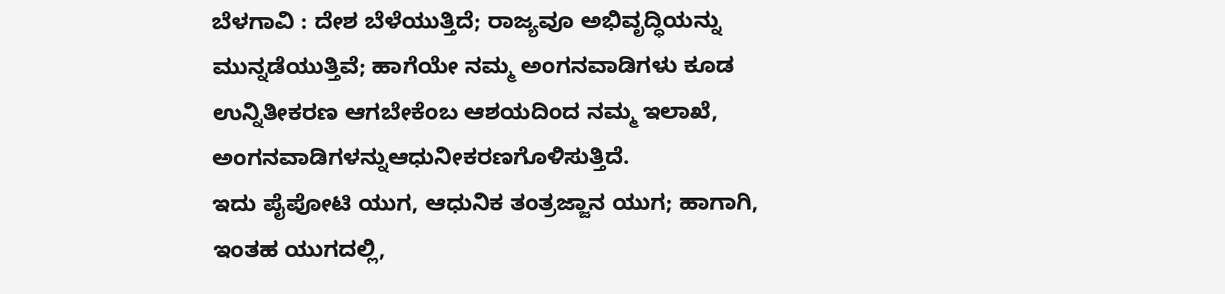ಬೆಳಗಾವಿ : ದೇಶ ಬೆಳೆಯುತ್ತಿದೆ; ರಾಜ್ಯವೂ ಅಭಿವೃದ್ಧಿಯನ್ನು ಮುನ್ನಡೆಯುತ್ತಿವೆ; ಹಾಗೆಯೇ ನಮ್ಮ ಅಂಗನವಾಡಿಗಳು ಕೂಡ ಉನ್ನಿತೀಕರಣ ಆಗಬೇಕೆಂಬ ಆಶಯದಿಂದ ನಮ್ಮ ಇಲಾಖೆ, ಅಂಗನವಾಡಿಗಳನ್ನುಆಧುನೀಕರಣಗೊಳಿಸುತ್ತಿದೆ.
ಇದು ಪೈಪೋಟಿ ಯುಗ, ಆಧುನಿಕ ತಂತ್ರಜ್ಜಾನ ಯುಗ; ಹಾಗಾಗಿ, ಇಂತಹ ಯುಗದಲ್ಲಿ,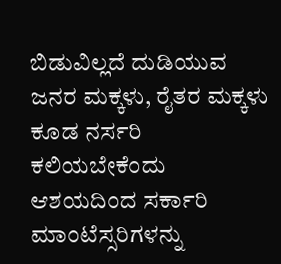ಬಿಡುವಿಲ್ಲದೆ ದುಡಿಯುವ ಜನರ ಮಕ್ಕಳು, ರೈತರ ಮಕ್ಕಳು ಕೂಡ ನರ್ಸರಿ ಕಲಿಯಬೇಕೆಂದು ಆಶಯದಿಂದ ಸರ್ಕಾರಿ ಮಾಂಟೆಸ್ಸರಿಗಳನ್ನು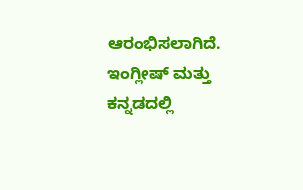ಆರಂಭಿಸಲಾಗಿದೆ. ಇಂಗ್ಲೀಷ್ ಮತ್ತು ಕನ್ನಡದಲ್ಲಿ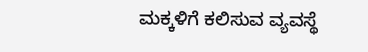ಮಕ್ಕಳಿಗೆ ಕಲಿಸುವ ವ್ಯವಸ್ಥೆ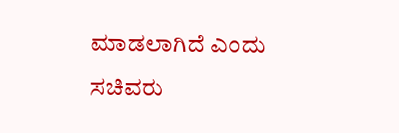ಮಾಡಲಾಗಿದೆ ಎಂದು ಸಚಿವರು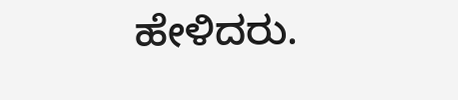ಹೇಳಿದರು.